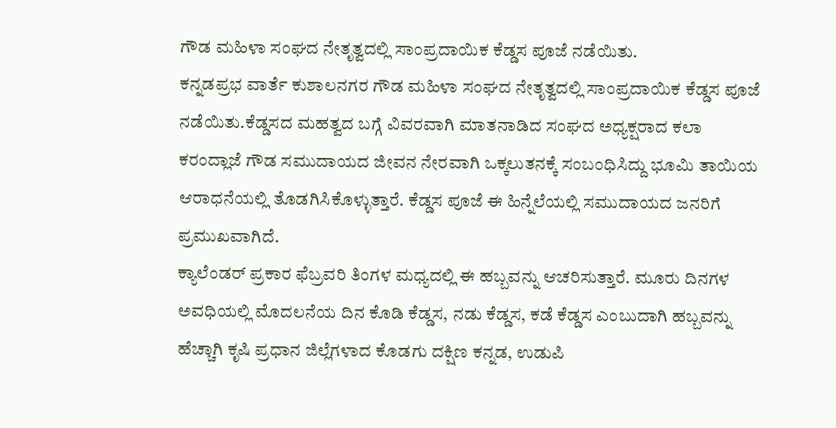ಗೌಡ ಮಹಿಳಾ ಸಂಘದ ನೇತೃತ್ವದಲ್ಲಿ ಸಾಂಪ್ರದಾಯಿಕ ಕೆಡ್ಡಸ ಪೂಜೆ ನಡೆಯಿತು.
ಕನ್ನಡಪ್ರಭ ವಾರ್ತೆ ಕುಶಾಲನಗರ ಗೌಡ ಮಹಿಳಾ ಸಂಘದ ನೇತೃತ್ವದಲ್ಲಿ ಸಾಂಪ್ರದಾಯಿಕ ಕೆಡ್ಡಸ ಪೂಜೆ ನಡೆಯಿತು.ಕೆಡ್ಡಸದ ಮಹತ್ವದ ಬಗ್ಗೆ ವಿವರವಾಗಿ ಮಾತನಾಡಿದ ಸಂಘದ ಅಧ್ಯಕ್ಷರಾದ ಕಲಾ ಕರಂದ್ಲಾಜೆ ಗೌಡ ಸಮುದಾಯದ ಜೀವನ ನೇರವಾಗಿ ಒಕ್ಕಲುತನಕ್ಕೆ ಸಂಬಂಧಿಸಿದ್ದು ಭೂಮಿ ತಾಯಿಯ ಆರಾಧನೆಯಲ್ಲಿ ತೊಡಗಿಸಿಕೊಳ್ಳುತ್ತಾರೆ. ಕೆಡ್ಡಸ ಪೂಜೆ ಈ ಹಿನ್ನೆಲೆಯಲ್ಲಿ ಸಮುದಾಯದ ಜನರಿಗೆ ಪ್ರಮುಖವಾಗಿದೆ.
ಕ್ಯಾಲೆಂಡರ್ ಪ್ರಕಾರ ಫೆಬ್ರವರಿ ತಿಂಗಳ ಮಧ್ಯದಲ್ಲಿ ಈ ಹಬ್ಬವನ್ನು ಆಚರಿಸುತ್ತಾರೆ. ಮೂರು ದಿನಗಳ ಅವಧಿಯಲ್ಲಿ ಮೊದಲನೆಯ ದಿನ ಕೊಡಿ ಕೆಡ್ಡಸ, ನಡು ಕೆಡ್ಡಸ, ಕಡೆ ಕೆಡ್ಡಸ ಎಂಬುದಾಗಿ ಹಬ್ಬವನ್ನು ಹೆಚ್ಚಾಗಿ ಕೃಷಿ ಪ್ರಧಾನ ಜಿಲ್ಲೆಗಳಾದ ಕೊಡಗು ದಕ್ಷಿಣ ಕನ್ನಡ, ಉಡುಪಿ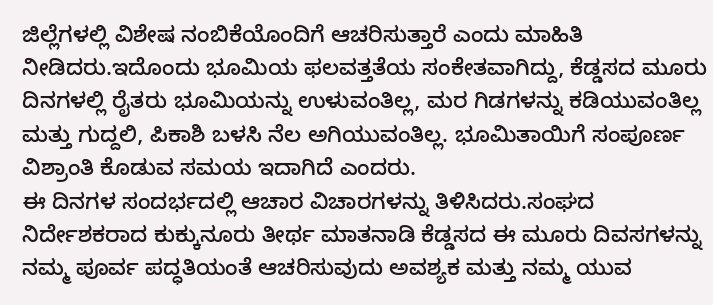ಜಿಲ್ಲೆಗಳಲ್ಲಿ ವಿಶೇಷ ನಂಬಿಕೆಯೊಂದಿಗೆ ಆಚರಿಸುತ್ತಾರೆ ಎಂದು ಮಾಹಿತಿ ನೀಡಿದರು.ಇದೊಂದು ಭೂಮಿಯ ಫಲವತ್ತತೆಯ ಸಂಕೇತವಾಗಿದ್ದು, ಕೆಡ್ಡಸದ ಮೂರು ದಿನಗಳಲ್ಲಿ ರೈತರು ಭೂಮಿಯನ್ನು ಉಳುವಂತಿಲ್ಲ, ಮರ ಗಿಡಗಳನ್ನು ಕಡಿಯುವಂತಿಲ್ಲ ಮತ್ತು ಗುದ್ದಲಿ, ಪಿಕಾಶಿ ಬಳಸಿ ನೆಲ ಅಗಿಯುವಂತಿಲ್ಲ. ಭೂಮಿತಾಯಿಗೆ ಸಂಪೂರ್ಣ ವಿಶ್ರಾಂತಿ ಕೊಡುವ ಸಮಯ ಇದಾಗಿದೆ ಎಂದರು.
ಈ ದಿನಗಳ ಸಂದರ್ಭದಲ್ಲಿ ಆಚಾರ ವಿಚಾರಗಳನ್ನು ತಿಳಿಸಿದರು.ಸಂಘದ ನಿರ್ದೇಶಕರಾದ ಕುಕ್ಕುನೂರು ತೀರ್ಥ ಮಾತನಾಡಿ ಕೆಡ್ಡಸದ ಈ ಮೂರು ದಿವಸಗಳನ್ನು ನಮ್ಮ ಪೂರ್ವ ಪದ್ಧತಿಯಂತೆ ಆಚರಿಸುವುದು ಅವಶ್ಯಕ ಮತ್ತು ನಮ್ಮ ಯುವ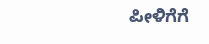ಪೀಳಿಗೆಗೆ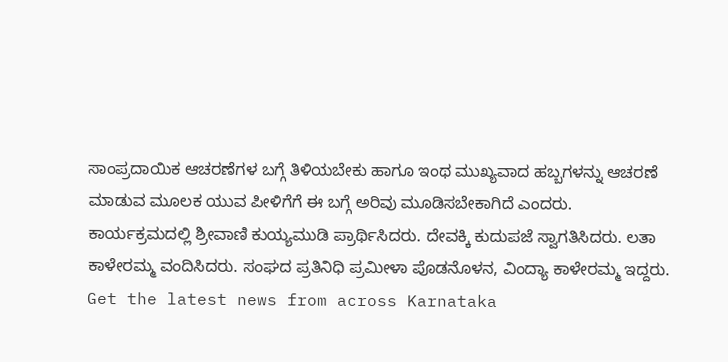ಸಾಂಪ್ರದಾಯಿಕ ಆಚರಣೆಗಳ ಬಗ್ಗೆ ತಿಳಿಯಬೇಕು ಹಾಗೂ ಇಂಥ ಮುಖ್ಯವಾದ ಹಬ್ಬಗಳನ್ನು ಆಚರಣೆ ಮಾಡುವ ಮೂಲಕ ಯುವ ಪೀಳಿಗೆಗೆ ಈ ಬಗ್ಗೆ ಅರಿವು ಮೂಡಿಸಬೇಕಾಗಿದೆ ಎಂದರು.
ಕಾರ್ಯಕ್ರಮದಲ್ಲಿ ಶ್ರೀವಾಣಿ ಕುಯ್ಯಮುಡಿ ಪ್ರಾರ್ಥಿಸಿದರು. ದೇವಕ್ಕಿ ಕುದುಪಜೆ ಸ್ವಾಗತಿಸಿದರು. ಲತಾ ಕಾಳೇರಮ್ಮ ವಂದಿಸಿದರು. ಸಂಘದ ಪ್ರತಿನಿಧಿ ಪ್ರಮೀಳಾ ಪೊಡನೊಳನ, ವಿಂದ್ಯಾ ಕಾಳೇರಮ್ಮ ಇದ್ದರು.
Get the latest news from across Karnataka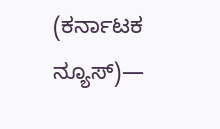(ಕರ್ನಾಟಕ ನ್ಯೂಸ್)—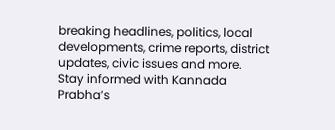breaking headlines, politics, local developments, crime reports, district updates, civic issues and more. Stay informed with Kannada Prabha’s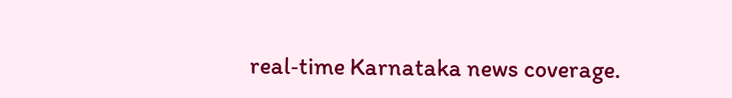real‑time Karnataka news coverage.